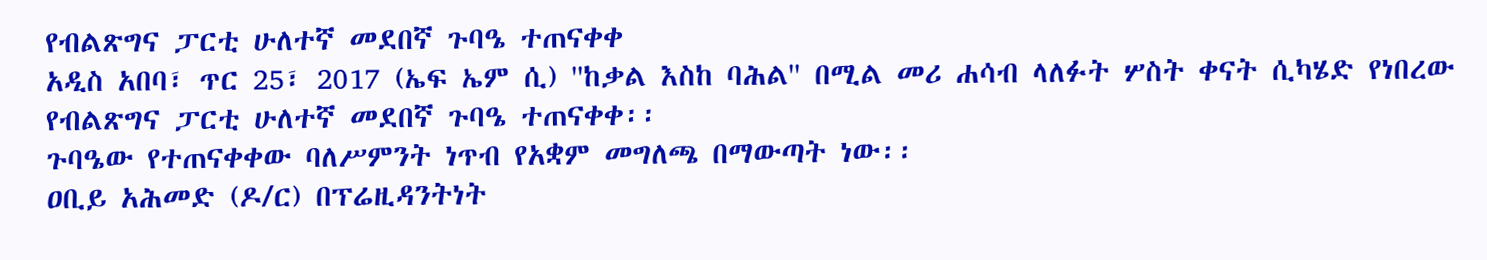የብልጽግና ፓርቲ ሁለተኛ መደበኛ ጉባዔ ተጠናቀቀ
አዲስ አበባ፣ ጥር 25፣ 2017 (ኤፍ ኤም ሲ) ''ከቃል እስከ ባሕል'' በሚል መሪ ሐሳብ ላለፉት ሦስት ቀናት ሲካሄድ የነበረው የብልጽግና ፓርቲ ሁለተኛ መደበኛ ጉባዔ ተጠናቀቀ፡፡
ጉባዔው የተጠናቀቀው ባለሥምንት ነጥብ የአቋም መግለጫ በማውጣት ነው፡፡
ዐቢይ አሕመድ (ዶ/ር) በፕሬዚዳንትነት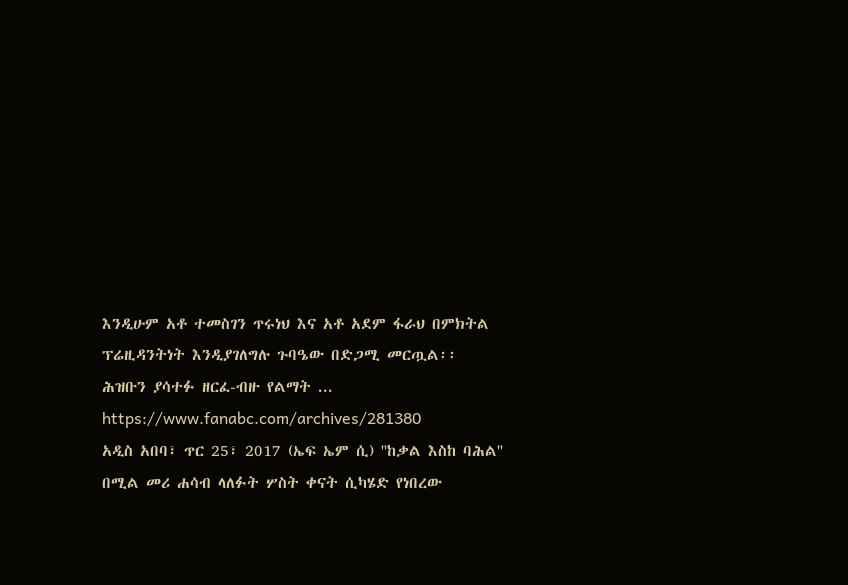እንዲሁም አቶ ተመስገን ጥሩነህ እና አቶ አደም ፋራህ በምክትል ፕሬዚዳንትነት እንዲያገለግሉ ጉባዔው በድጋሚ መርጧል፡፡
ሕዝቡን ያሳተፉ ዘርፈ-ብዙ የልማት ... https://www.fanabc.com/archives/281380
አዲስ አበባ፣ ጥር 25፣ 2017 (ኤፍ ኤም ሲ) ''ከቃል እስከ ባሕል'' በሚል መሪ ሐሳብ ላለፉት ሦስት ቀናት ሲካሄድ የነበረው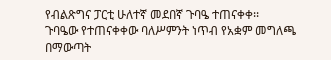የብልጽግና ፓርቲ ሁለተኛ መደበኛ ጉባዔ ተጠናቀቀ፡፡
ጉባዔው የተጠናቀቀው ባለሥምንት ነጥብ የአቋም መግለጫ በማውጣት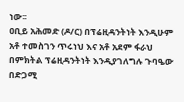ነው፡፡
ዐቢይ አሕመድ (ዶ/ር) በፕሬዚዳንትነት እንዲሁም አቶ ተመስገን ጥሩነህ እና አቶ አደም ፋራህ በምክትል ፕሬዚዳንትነት እንዲያገለግሉ ጉባዔው በድጋሚ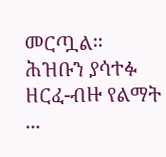መርጧል፡፡
ሕዝቡን ያሳተፉ ዘርፈ-ብዙ የልማት ...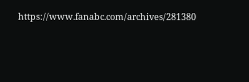https://www.fanabc.com/archives/281380